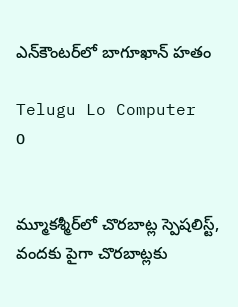ఎన్‌కౌంటర్‌లో బాగూఖాన్ హతం

Telugu Lo Computer
0


మ్మూకశ్మీర్‌లో చొరబాట్ల స్పెషలిస్ట్, వందకు పైగా చొరబాట్లకు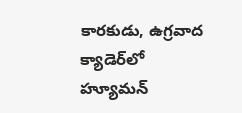కారకుడు, ఉగ్రవాద క్యాడెర్‌లో హ్యూమన్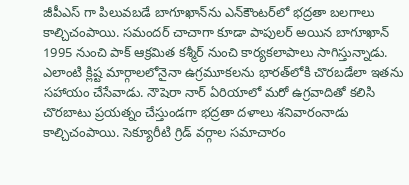జీపీఎస్ గా పిలువబడే బాగూఖాన్‌ను ఎన్‌కౌంటర్‌లో భద్రతా బలగాలు కాల్చిచంపాయి. సమందర్ చాచాగా కూడా పాపులర్ అయిన బాగూఖాన్ 1995 నుంచి పాక్ ఆక్రమిత కశ్మీర్ నుంచి కార్యకలాపాలు సాగిస్తున్నాడు. ఎలాంటి క్లిష్ట మార్గాలలోనైనా ఉగ్రమూకలను భారత్‌లోకి చొరబడేలా ఇతను సహాయం చేసేవాడు. నౌషెరా నార్ ఏరియాలో మరో ఉగ్రవాదితో కలిసి చొరబాటు ప్రయత్నం చేస్తుండగా భద్రతా దళాలు శనివారంనాడు కాల్చిచంపాయి. సెక్యూరీటి గ్రిడ్ వర్గాల సమాచారం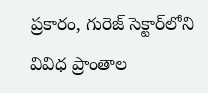ప్రకారం, గురెజ్‌ సెక్టార్‌లోని వివిధ ప్రాంతాల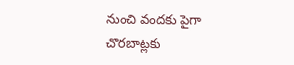నుంచి వందకు పైగా చొరబాట్లకు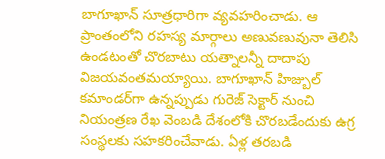బాగూఖాన్ సూత్రధారిగా వ్యవహరించాడు. ఆ ప్రాంతంలోని రహస్య మార్గాలు అణువణువునా తెలిసి ఉండటంతో చొరబాటు యత్నాలన్నీ దాదాపు విజయవంతమయ్యాయి. బాగూఖాన్ హిజ్బుల్ కమాండర్‌గా ఉన్నప్పుడు గురెజ్ సెక్టార్ నుంచి నియంత్రణ రేఖ వెంబడి దేశంలోకి చొరబడేందుకు ఉగ్ర సంస్థలకు సహకరించేవాడు. ఏళ్ల తరబడి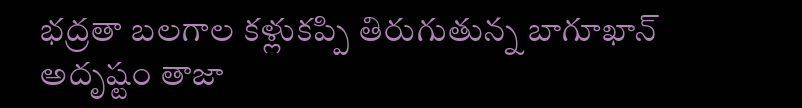భద్రతా బలగాల కళ్లుకప్పి తిరుగుతున్న బాగూఖాన్ అదృష్టం తాజా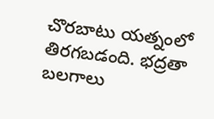చొరబాటు యత్నంలో తిరగబడంది. భద్రతా బలగాలు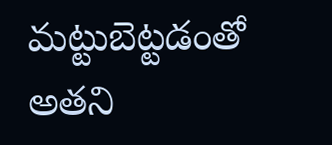మట్టుబెట్టడంతో అతని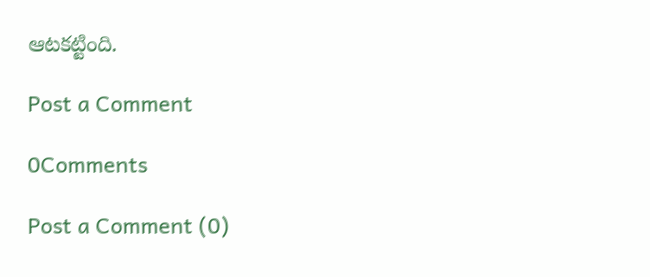ఆటకట్టింది.

Post a Comment

0Comments

Post a Comment (0)